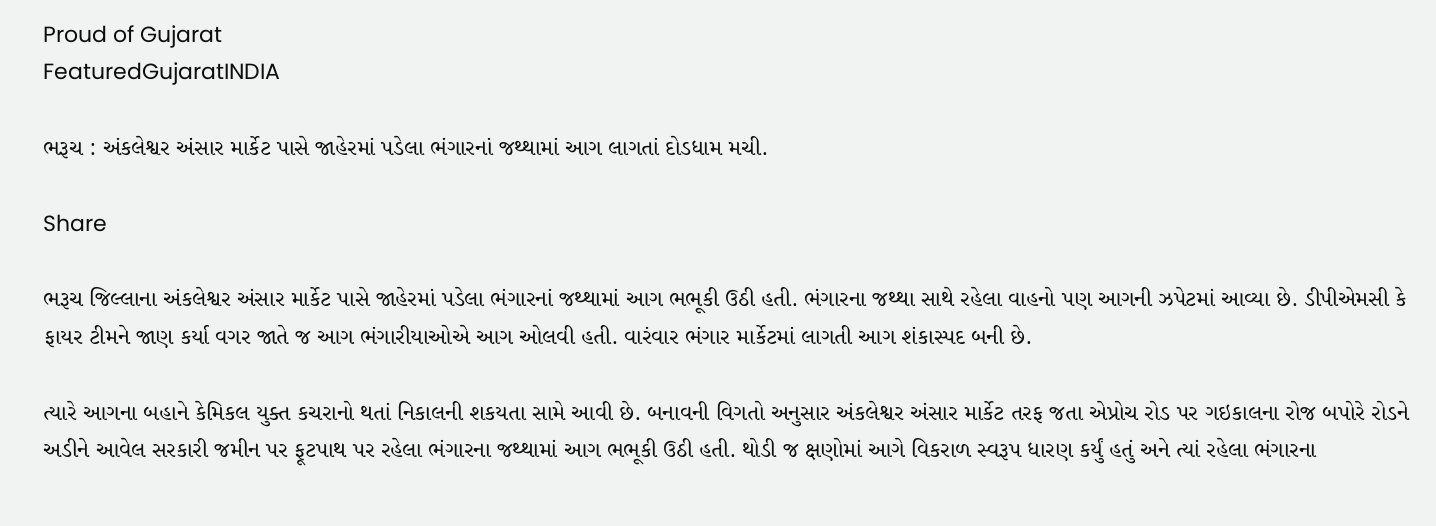Proud of Gujarat
FeaturedGujaratINDIA

ભરૂચ : અંકલેશ્વર અંસાર માર્કેટ પાસે જાહેરમાં પડેલા ભંગારનાં જથ્થામાં આગ લાગતાં દોડધામ મચી.

Share

ભરૂચ જિલ્લાના અંકલેશ્વર અંસાર માર્કેટ પાસે જાહેરમાં પડેલા ભંગારનાં જથ્થામાં આગ ભભૂકી ઉઠી હતી. ભંગારના જથ્થા સાથે રહેલા વાહનો પણ આગની ઝપેટમાં આવ્યા છે. ડીપીએમસી કે ફાયર ટીમને જાણ કર્યા વગર જાતે જ આગ ભંગારીયાઓએ આગ ઓલવી હતી. વારંવાર ભંગાર માર્કેટમાં લાગતી આગ શંકાસ્પદ બની છે.

ત્યારે આગના બહાને કેમિકલ યુક્ત કચરાનો થતાં નિકાલની શકયતા સામે આવી છે. બનાવની વિગતો અનુસાર અંકલેશ્વર અંસાર માર્કેટ તરફ જતા એપ્રોચ રોડ પર ગઇકાલના રોજ બપોરે રોડને અડીને આવેલ સરકારી જમીન પર ફૂટપાથ પર રહેલા ભંગારના જથ્થામાં આગ ભભૂકી ઉઠી હતી. થોડી જ ક્ષણોમાં આગે વિકરાળ સ્વરૂપ ધારણ કર્યું હતું અને ત્યાં રહેલા ભંગારના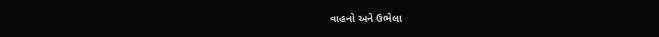વાહનો અને ઉભેલા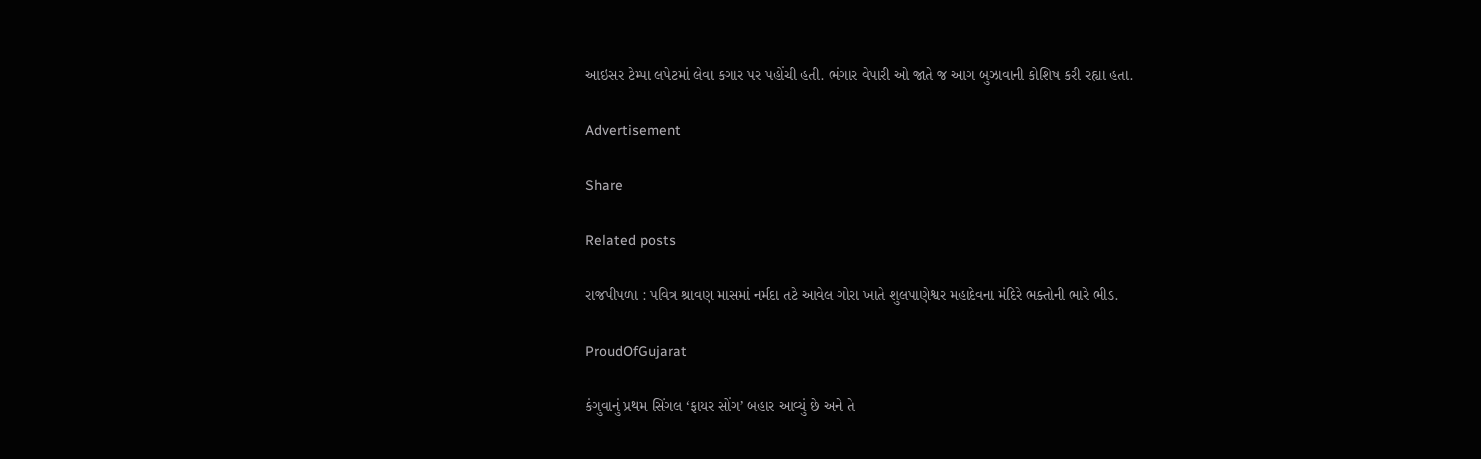આઇસર ટેમ્પા લપેટમાં લેવા કગાર પર પહોંચી હતી. ભંગાર વેપારી ઓ જાતે જ આગ બુઝાવાની કોશિષ કરી રહ્યા હતા.

Advertisement

Share

Related posts

રાજપીપળા : પવિત્ર શ્રાવણ માસમાં નર્મદા તટે આવેલ ગોરા ખાતે શુલપાણેશ્વર મહાદેવના મંદિરે ભક્તોની ભારે ભીડ.

ProudOfGujarat

કંગુવાનું પ્રથમ સિંગલ ‘ફાયર સોંગ’ બહાર આવ્યું છે અને તે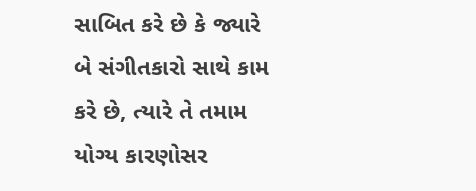સાબિત કરે છે કે જ્યારે બે સંગીતકારો સાથે કામ કરે છે, ત્યારે તે તમામ યોગ્ય કારણોસર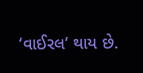‘વાઈરલ’ થાય છે.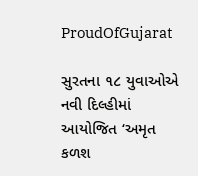ProudOfGujarat

સુરતના ૧૮ યુવાઓએ નવી દિલ્હીમાં આયોજિત ‘અમૃત કળશ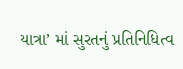યાત્રા’ માં સુરતનું પ્રતિનિધિત્વ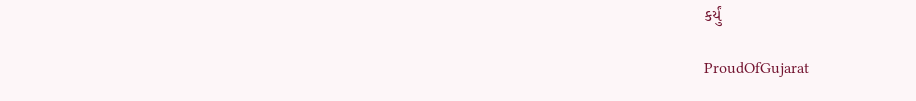કર્યું

ProudOfGujarat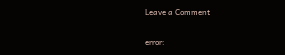Leave a Comment

error: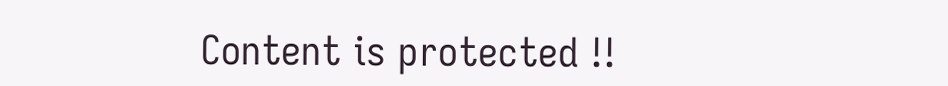Content is protected !!